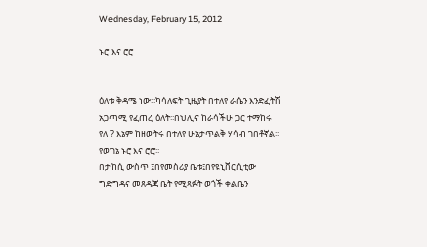Wednesday, February 15, 2012

ኑሮ እና ሮሮ


ዕለቱ ቅዳሜ ነው፡፡ካሳለፍት ጊዜያት በተለየ ራሴን እንድፈትሽ አጋጣሚ የፈጠረ ዕለት፡፡በህሊና ከራሳችሁ ጋር ተማከሩ የለ ? እኔም ከዘወትሩ በተለየ ሁኔታጥልቅ ሃሳብ ገበቶኛል፡፡የወገኔ ኑሮ እና ሮሮ፡፡
በታከሲ ውስጥ ፤በየመስሪያ ቤቱ፤በየዩኒቨርሲቲው ግድግዳና መጸዳጃ ቤት የሚጻፉት ወጎች ቀልቤን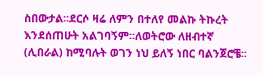ስበውታል፡፡ደርሶ ዛሬ ለምን በተለየ መልኩ ትኩረት እንደሰጠሁት አልገባኝም፡፡ለወትሮው ለዘብተኛ (ሊበራል) ከሚባሉት ወገን ነህ ይለኝ ነበር ባልንጀሮቼ፡፡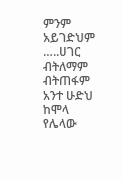ምንም አይገድህም …..ሀገር ብትለማም ብትጠፋም አንተ ሁድህ ከሞላ የሌላው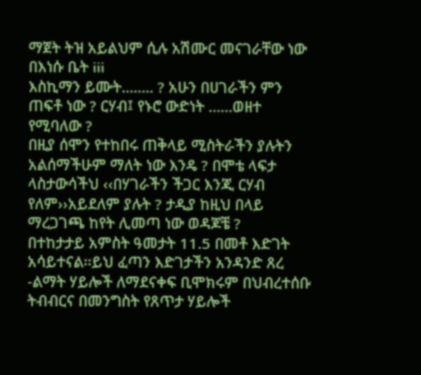ማጀት ትዝ አይልህም ሲሉ አሽሙር መናገራቸው ነው በእነሱ ቤት iii
እስኪማን ይሙት…….. ? አሁን በሀገራችን ምን ጠፍቶ ነው ? ርሃብ፤ የኑሮ ውድነት ……ወዘተ የሚባለው ?
በዚያ ሰሞን የተከበሩ ጠቅላይ ሚስትራችን ያሉትን አልሰማችሁም ማለት ነው እንዴ ? በሞቴ ላፍታ ላስታውሳችህ ‹‹በሃገራችን ችጋር እንጂ ርሃብ የለም››አይደለም ያሉት ? ታዲያ ከዚህ በላይ ማረጋገጫ ከየት ሊመጣ ነው ወዳጆቼ ?
በተከታታይ አምስት ዓመታት 11.5 በመቶ እድገት አሳይተናል፡፡ይህ ፈጣን እድገታችን አንዳንድ ጸረ -ልማት ሃይሎች ለማደናቀፍ ቢሞክሩም በህብረተሰቡ ትብብርና በመንግስት የጸጥታ ሃይሎች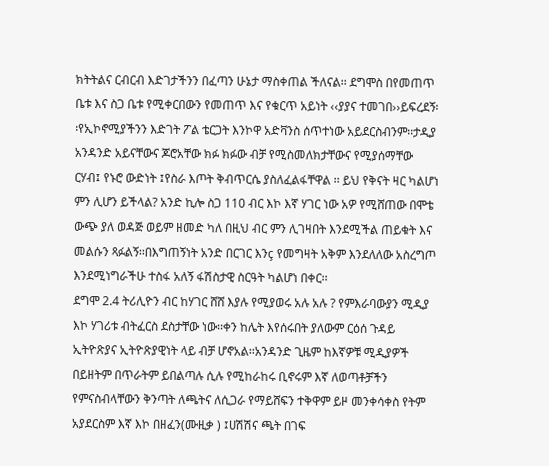ክትትልና ርብርብ እድገታችንን በፈጣን ሁኔታ ማስቀጠል ችለናል፡፡ ደግሞስ በየመጠጥ ቤቱ እና ስጋ ቤቱ የሚቀርበውን የመጠጥ እና የቁርጥ አይነት ‹‹ያያና ተመገበ››ይፍረደኝ፡፡የኢኮኖሚያችንን እድገት ፖል ቴርጋት እንኮዋ አድቫንስ ሰጥተነው አይደርስብንም፡፡ታዲያ አንዳንድ አይናቸውና ጆሮአቸው ክፉ ክፉው ብቻ የሚስመለክታቸውና የሚያሰማቸው ርሃብ፤ የኑሮ ውድነት ፤የስራ እጦት ቅብጥርሴ ያስለፈልፋቸዋል ፡፡ ይህ የቅናት ዛር ካልሆነ ምን ሊሆን ይችላል? አንድ ኪሎ ስጋ 110 ብር እኮ እኛ ሃገር ነው አዎ የሚሸጠው በሞቴ ውጭ ያለ ወዳጅ ወይም ዘመድ ካለ በዚህ ብር ምን ሊገዛበት እንደሚችል ጠይቁት እና መልሱን ጻፉልኝ፡፡በእግጠኝነት አንድ በርገር እንç የመግዛት አቅም እንደለለው አስረግጦ እንደሚነግራችሁ ተስፋ አለኝ ፋሽስታዊ ስርዓት ካልሆነ በቀር፡፡
ደግሞ 2.4 ትሪሊዮን ብር ከሃገር ሸሸ እያሉ የሚያወሩ አሉ አሉ ? የምእራባውያን ሚዲያ እኮ ሃገሪቱ ብትፈርስ ደስታቸው ነው፡፡ቀን ከሌት እየሰሩበት ያለውም ርዕሰ ጉዳይ ኢትዮጽያና ኢትዮጽያዊነት ላይ ብቻ ሆኖአል፡፡አንዳንድ ጊዜም ከእኛዎቹ ሚዲያዎች በይዘትም በጥራትም ይበልጣሉ ሲሉ የሚከራከሩ ቢኖሩም እኛ ለወጣቶቻችን የምናስብላቸውን ቅንጣት ለጫትና ለሲጋራ የማይሸፍን ተቅዋም ይዞ መንቀሳቀስ የትም አያደርስም እኛ እኮ በዘፈን(ሙዚቃ ) ፤ሀሽሽና ጫት በገፍ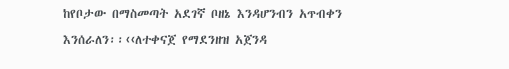ከየቦታው በማስመጣት አደገኛ ቦዘኔ እንዳሆንብን አጥብቀን እንሰራለን፡፡‹‹ለተቀናጀ የማደንዘዝ አጀንዳ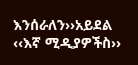እንሰራለን››አይደል ‹‹እኛ ሚዲያዎችስ››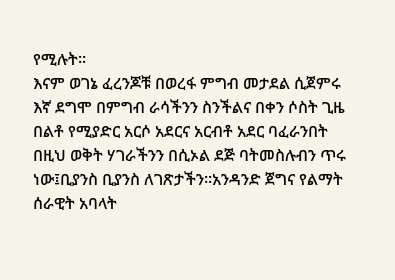የሚሉት፡፡
እናም ወገኔ ፈረንጆቹ በወረፋ ምግብ መታደል ሲጀምሩ እኛ ደግሞ በምግብ ራሳችንን ስንችልና በቀን ሶስት ጊዜ በልቶ የሚያድር አርሶ አደርና አርብቶ አደር ባፈራንበት በዚህ ወቅት ሃገራችንን በሲኦል ደጅ ባትመስሉብን ጥሩ ነው፤ቢያንስ ቢያንስ ለገጽታችን፡፡አንዳንድ ጀግና የልማት ሰራዊት አባላት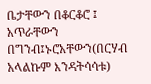ቤታቸውን በቆርቆሮ ፤ አጥራቸውን በግንብ፤ኑሮአቸውን(በርሃብ አላልኩም እንዳትሳሳቱ)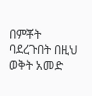በምቾት ባደረጉበት በዚህ ወቅት አመድ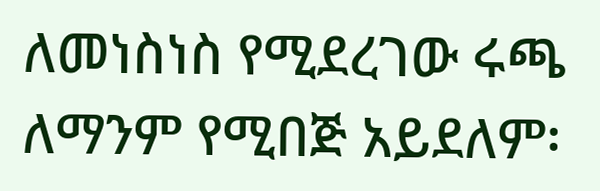ለመነስነስ የሚደረገው ሩጫ ለማንም የሚበጅ አይደለም፡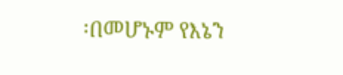፡በመሆኑም የእኔን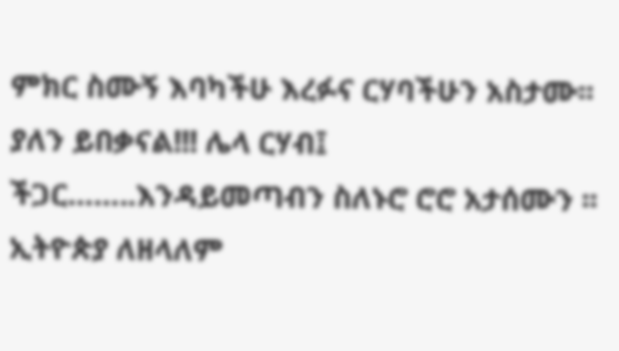ምክር ስሙኝ እባካችሁ እረፉና ርሃባችሁን አስታሙ፡፡ያለን ይበቃናል!!! ሌላ ርሃብ፤ ችጋር……..እንዳይመጣብን ስለኑሮ ሮሮ አታሰሙን ፡፡
ኢትዮጵያ ለዘላለም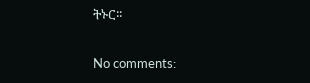ትኑር፡፡

No comments: